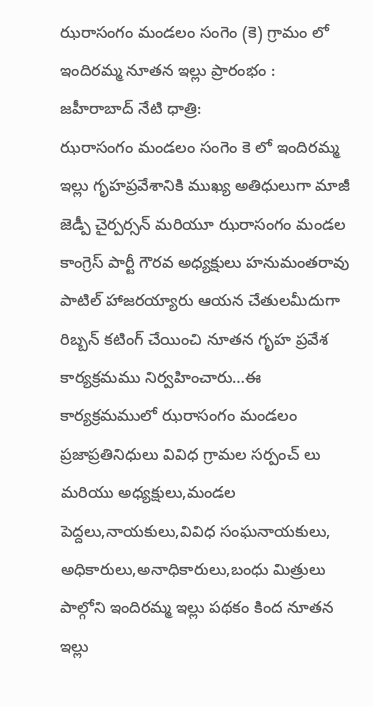ఝరాసంగం మండలం సంగెం (కె) గ్రామం లో ఇందిరమ్మ నూతన ఇల్లు ప్రారంభం :
జహీరాబాద్ నేటి ధాత్రి:
ఝరాసంగం మండలం సంగెం కె లో ఇందిరమ్మ ఇల్లు గృహప్రవేశానికి ముఖ్య అతిధులుగా మాజీ జెడ్పీ చైర్పర్సన్ మరియూ ఝరాసంగం మండల కాంగ్రెస్ పార్టీ గౌరవ అధ్యక్షులు హనుమంతరావు పాటిల్ హాజరయ్యారు ఆయన చేతులమీదుగా రిబ్బన్ కటింగ్ చేయించి నూతన గృహ ప్రవేశ కార్యక్రమము నిర్వహించారు…ఈ కార్యక్రమములో ఝరాసంగం మండలం ప్రజాప్రతినిధులు వివిధ గ్రామల సర్పంచ్ లు మరియు అధ్యక్షులు,మండల పెద్దలు,నాయకులు,వివిధ సంఘనాయకులు, అధికారులు,అనాధికారులు,బంధు మిత్రులు పాల్గోని ఇందిరమ్మ ఇల్లు పథకం కింద నూతన ఇల్లు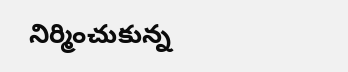నిర్మించుకున్న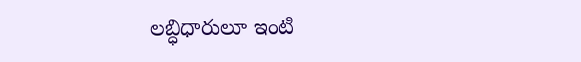లబ్ధిధారులూ ఇంటి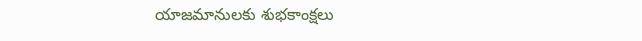యాజమానులకు శుభకాంక్షలు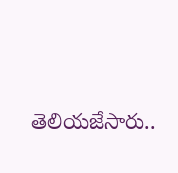తెలియజేసారు..